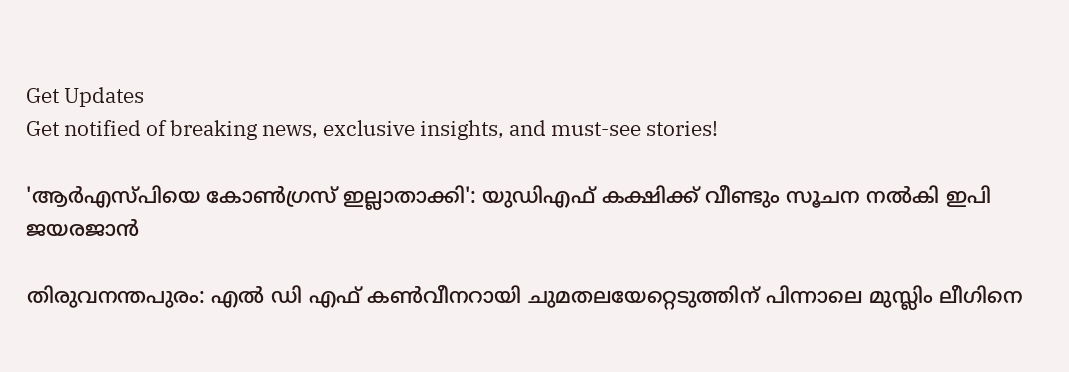Get Updates
Get notified of breaking news, exclusive insights, and must-see stories!

'ആർഎസ്പിയെ കോണ്‍ഗ്രസ് ഇല്ലാതാക്കി': യുഡിഎഫ് കക്ഷിക്ക് വീണ്ടും സൂചന നല്‍കി ഇപി ജയരജാന്‍

തിരുവനന്തപുരം: എല്‍ ഡി എഫ് കണ്‍വീനറായി ചുമതലയേറ്റെടുത്തിന് പിന്നാലെ മുസ്ലിം ലീഗിനെ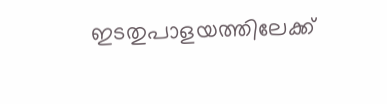ഇടതുപാളയത്തിലേക്ക്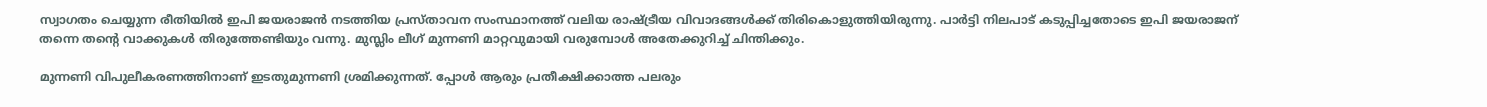സ്വാഗതം ചെയ്യുന്ന രീതിയില്‍ ഇപി ജയരാജന്‍ നടത്തിയ പ്രസ്താവന സംസ്ഥാനത്ത് വലിയ രാഷ്ട്രീയ വിവാദങ്ങള്‍ക്ക് തിരികൊളുത്തിയിരുന്നു. പാർട്ടി നിലപാട് കടുപ്പിച്ചതോടെ ഇപി ജയരാജന് തന്നെ തന്റെ വാക്കുകള്‍ തിരുത്തേണ്ടിയും വന്നു. മുസ്ലിം ലീഗ് മുന്നണി മാറ്റവുമായി വരുമ്പോൾ അതേക്കുറിച്ച് ചിന്തിക്കും.

മുന്നണി വിപുലീകരണത്തിനാണ് ഇടതുമുന്നണി ശ്രമിക്കുന്നത്. പ്പോൾ ആരും പ്രതീക്ഷിക്കാത്ത പലരും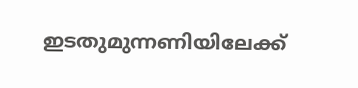ഇടതുമുന്നണിയിലേക്ക്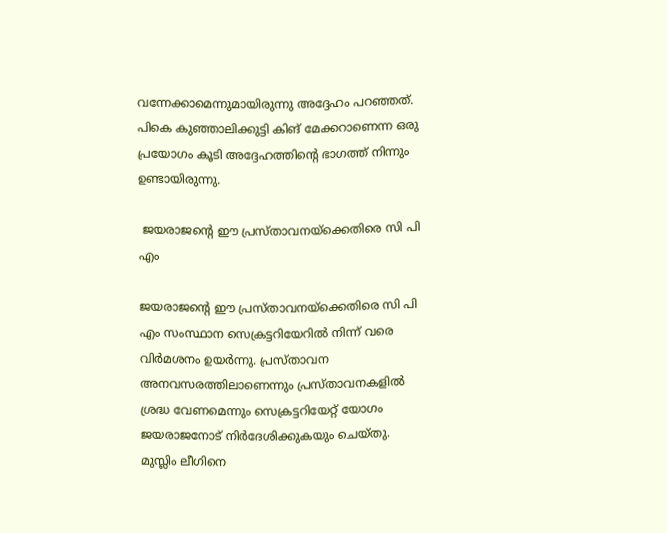വന്നേക്കാമെന്നുമായിരുന്നു അദ്ദേഹം പറഞ്ഞത്. പികെ കുഞ്ഞാലിക്കുട്ടി കിങ് മേക്കറാണെന്ന ഒരു പ്രയോഗം കൂടി അദ്ദേഹത്തിന്റെ ഭാഗത്ത് നിന്നും ഉണ്ടായിരുന്നു.

 ജയരാജന്റെ ഈ പ്രസ്താവനയ്ക്കെതിരെ സി പി എം

ജയരാജന്റെ ഈ പ്രസ്താവനയ്ക്കെതിരെ സി പി എം സംസ്ഥാന സെക്രട്ടറിയേറില്‍ നിന്ന് വരെ വിർമശനം ഉയർന്നു. പ്രസ്താവന അനവസരത്തിലാണെന്നും പ്രസ്താവനകളിൽ ശ്രദ്ധ വേണമെന്നും സെക്രട്ടറിയേറ്റ് യോഗം ജയരാജനോട് നിർദേശിക്കുകയും ചെയ്തു. മുസ്ലിം ലീഗിനെ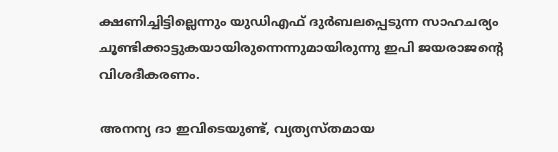ക്ഷണിച്ചിട്ടില്ലെന്നും യുഡിഎഫ് ദുർബലപ്പെടുന്ന സാഹചര്യം ചൂണ്ടിക്കാട്ടുകയായിരുന്നെന്നുമായിരുന്നു ഇപി ജയരാജന്റെ വിശദീകരണം.

അനന്യ ദാ ഇവിടെയുണ്ട്, വ്യത്യസ്തമായ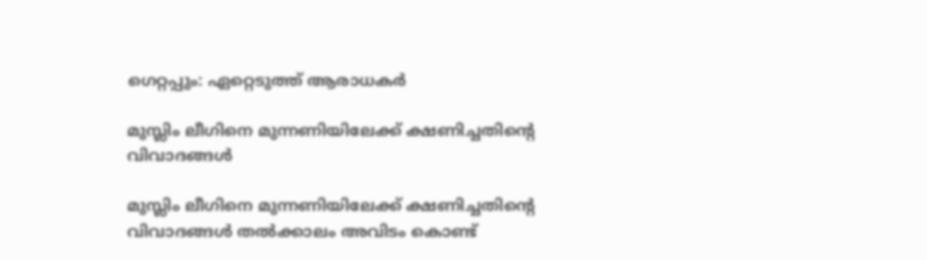ഗെറ്റപ്പും: ഏറ്റെടുത്ത് ആരാധകർ

മുസ്ലിം ലീഗിനെ മുന്നണിയിലേക്ക് ക്ഷണിച്ചതിന്റെ വിവാദങ്ങള്‍

മുസ്ലിം ലീഗിനെ മുന്നണിയിലേക്ക് ക്ഷണിച്ചതിന്റെ വിവാദങ്ങള്‍ തല്‍ക്കാലം അവിടം കൊണ്ട്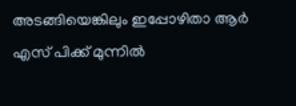അടങ്ങിയെങ്കിലും ഇപ്പോഴിതാ ആർ എസ് പിക്ക് മുന്നില്‍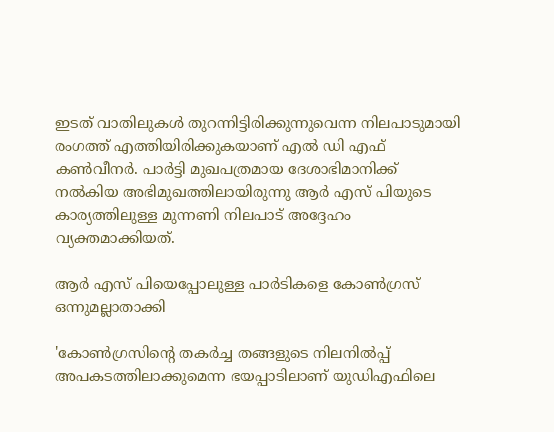ഇടത് വാതിലുകള്‍ തുറന്നിട്ടിരിക്കുന്നുവെന്ന നിലപാടുമായി രംഗത്ത് എത്തിയിരിക്കുകയാണ് എല്‍ ഡി എഫ് കണ്‍വീനർ. പാർട്ടി മുഖപത്രമായ ദേശാഭിമാനിക്ക് നല്‍കിയ അഭിമുഖത്തിലായിരുന്നു ആർ എസ് പിയുടെ കാര്യത്തിലുള്ള മുന്നണി നിലപാട് അദ്ദേഹം വ്യക്തമാക്കിയത്.

ആർ എസ് പിയെപ്പോലുള്ള പാര്‍ടികളെ കോണ്‍ഗ്രസ് ഒന്നുമല്ലാതാക്കി

'കോണ്‍ഗ്രസിന്റെ തകര്‍ച്ച തങ്ങളുടെ നിലനില്‍പ്പ് അപകടത്തിലാക്കുമെന്ന ഭയപ്പാടിലാണ് യുഡിഎഫിലെ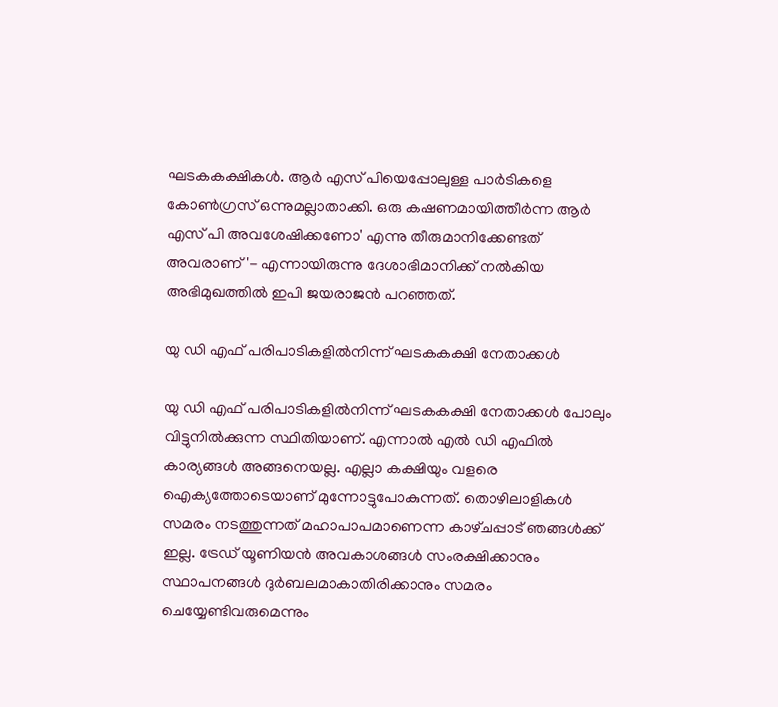ഘടകകക്ഷികള്‍. ആർ എസ് പിയെപ്പോലുള്ള പാര്‍ടികളെ കോണ്‍ഗ്രസ് ഒന്നുമല്ലാതാക്കി. ഒരു കഷണമായിത്തീര്‍ന്ന ആർ എസ് പി അവശേഷിക്കണോ' എന്നു തീരുമാനിക്കേണ്ടത് അവരാണ്'- എന്നായിരുന്നു ദേശാഭിമാനിക്ക് നല്‍കിയ അഭിമുഖത്തില്‍ ഇപി ജയരാജന്‍ പറഞ്ഞത്.

യു ഡി എഫ്‌ പരിപാടികളിൽനിന്ന്‌ ഘടകകക്ഷി നേതാക്കൾ

യു ഡി എഫ്‌ പരിപാടികളിൽനിന്ന്‌ ഘടകകക്ഷി നേതാക്കൾ പോലും വിട്ടുനിൽക്കുന്ന സ്ഥിതിയാണ്‌. എന്നാല്‍ എല്‍ ഡി എഫില്‍ കാര്യങ്ങള്‍ അങ്ങനെയല്ല. എല്ലാ കക്ഷിയും വളരെ ഐക്യത്തോടെയാണ്‌ മുന്നോട്ടുപോകുന്നത്‌. തൊഴിലാളികൾ സമരം നടത്തുന്നത്‌ മഹാപാപമാണെന്ന കാഴ്‌ചപ്പാട്‌ ഞങ്ങൾക്ക്‌ ഇല്ല. ട്രേഡ്‌ യൂണിയൻ അവകാശങ്ങൾ സംരക്ഷിക്കാനും സ്ഥാപനങ്ങൾ ദുർബലമാകാതിരിക്കാനും സമരം ചെയ്യേണ്ടിവരുമെന്നും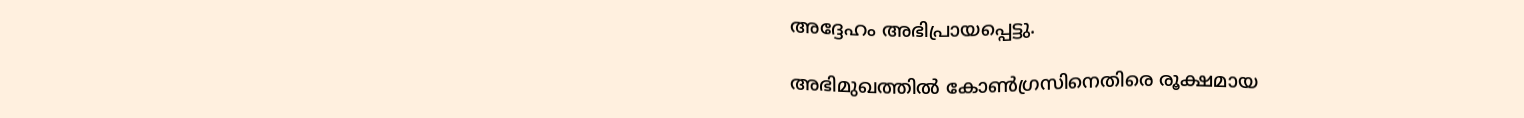അദ്ദേഹം അഭിപ്രായപ്പെട്ടു.

അഭിമുഖത്തില്‍ കോണ്‍ഗ്രസിനെതിരെ രൂക്ഷമായ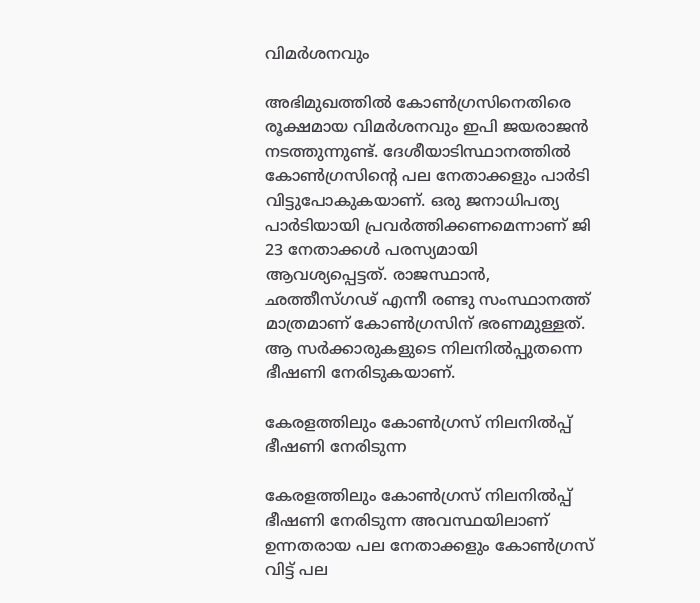വിമർശനവും

അഭിമുഖത്തില്‍ കോണ്‍ഗ്രസിനെതിരെ രൂക്ഷമായ വിമർശനവും ഇപി ജയരാജന്‍ നടത്തുന്നുണ്ട്. ദേശീയാടിസ്ഥാനത്തിൽ കോൺഗ്രസിന്റെ പല നേതാക്കളും പാർടി വിട്ടുപോകുകയാണ്‌. ഒരു ജനാധിപത്യ പാർടിയായി പ്രവർത്തിക്കണമെന്നാണ്‌ ജി 23 നേതാക്കൾ പരസ്യമായി ആവശ്യപ്പെട്ടത്‌. രാജസ്ഥാൻ, ഛത്തീസ്‌ഗഢ്‌ എന്നീ രണ്ടു സംസ്ഥാനത്ത്‌ മാത്രമാണ്‌ കോൺഗ്രസിന്‌ ഭരണമുള്ളത്‌. ആ സർക്കാരുകളുടെ നിലനിൽപ്പുതന്നെ ഭീഷണി നേരിടുകയാണ്‌.

കേരളത്തിലും കോണ്‍ഗ്രസ് നിലനില്‍പ്പ് ഭീഷണി നേരിടുന്ന

കേരളത്തിലും കോണ്‍ഗ്രസ് നിലനില്‍പ്പ് ഭീഷണി നേരിടുന്ന അവസ്ഥയിലാണ് ഉന്നതരായ പല നേതാക്കളും കോൺഗ്രസ്‌ വിട്ട്‌ പല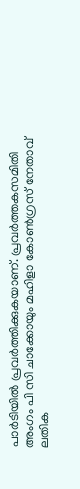പാർടിയിൽ പ്രവർത്തിക്കുകയാണ്‌. പ്രവർത്തകസമിതി അംഗം പി സി ചാക്കോയും മഹിളാ കോൺഗ്രസ്‌ നേതാവ്‌ ലതിക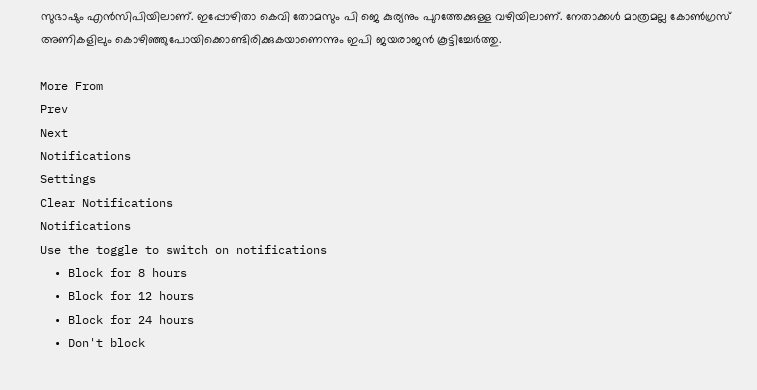സുഭാഷും എൻസിപിയിലാണ്‌. ഇപ്പോഴിതാ കെവി തോമസും പി ജെ കുര്യനും പുറത്തേക്കുള്ള വഴിയിലാണ്‌. നേതാക്കള്‍ മാത്രമല്ല കോൺഗ്രസ്‌ അണികളിലും കൊഴിഞ്ഞുപോയിക്കൊണ്ടിരിക്കുകയാണെന്നും ഇപി ജയരാജന്‍ കൂട്ടിച്ചേർത്തു.

More From
Prev
Next
Notifications
Settings
Clear Notifications
Notifications
Use the toggle to switch on notifications
  • Block for 8 hours
  • Block for 12 hours
  • Block for 24 hours
  • Don't block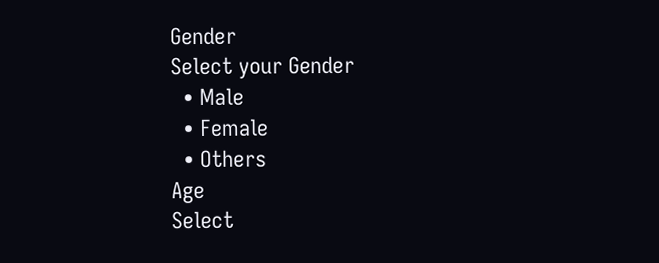Gender
Select your Gender
  • Male
  • Female
  • Others
Age
Select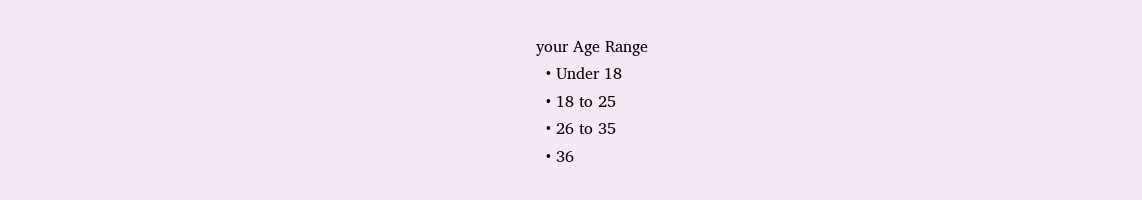your Age Range
  • Under 18
  • 18 to 25
  • 26 to 35
  • 36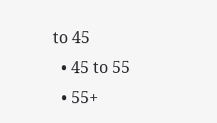to 45
  • 45 to 55
  • 55+